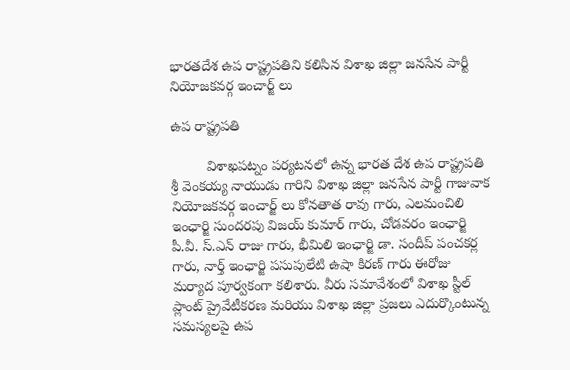భారతదేశ ఉప రాష్ట్రపతిని కలిసిన విశాఖ జిల్లా జనసేన పార్టీ నియోజకవర్గ ఇంచార్జ్ లు

ఉప రాష్ట్రపతి

         విశాఖపట్నం పర్యటనలో ఉన్న భారత దేశ ఉప రాష్ట్రపతి శ్రీ వెంకయ్య నాయుడు గారిని విశాఖ జిల్లా జనసేన పార్టీ గాజువాక నియోజకవర్గ ఇంచార్జ్ లు కోనతాత రావు గారు, ఎలమంచిలి ఇంఛార్జి సుందరపు విజయ్ కుమార్ గారు, చోడవరం ఇంఛార్జి పీ.వీ. స్.ఎన్ రాజు గారు, భీమిలి ఇంఛార్జి డా. సందీప్ పంచకర్ల గారు, నార్త్ ఇంఛార్జి పసుపులేటి ఉషా కిరణ్ గారు ఈరోజు మర్యాద పూర్వకంగా కలిశారు. వీరు సమావేశంలో విశాఖ స్టీల్ ప్లాంట్ ప్రైవేటీకరణ మరియు విశాఖ జిల్లా ప్రజలు ఎదుర్కొంటున్న సమస్యలపై ఉప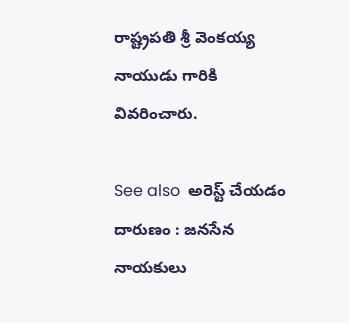రాష్ట్రపతి శ్రీ వెంకయ్య నాయుడు గారికి వివరించారు.

See also  అరెస్ట్ చేయడం దారుణం : జనసేన నాయకులు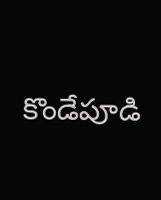కొండేపూడి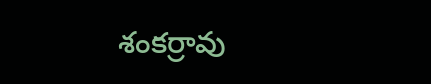శంకర్రావు